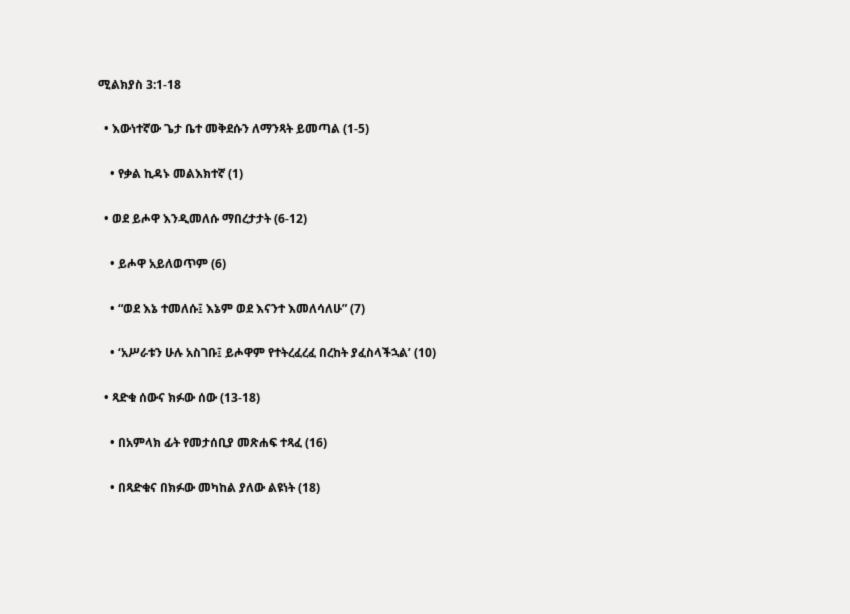ሚልክያስ 3:1-18

  • እውነተኛው ጌታ ቤተ መቅደሱን ለማንጻት ይመጣል (1-5)

    • የቃል ኪዳኑ መልእክተኛ (1)

  • ወደ ይሖዋ እንዲመለሱ ማበረታታት (6-12)

    • ይሖዋ አይለወጥም (6)

    • “ወደ እኔ ተመለሱ፤ እኔም ወደ እናንተ እመለሳለሁ” (7)

    • ‘አሥራቱን ሁሉ አስገቡ፤ ይሖዋም የተትረፈረፈ በረከት ያፈስላችኋል’ (10)

  • ጻድቁ ሰውና ክፉው ሰው (13-18)

    • በአምላክ ፊት የመታሰቢያ መጽሐፍ ተጻፈ (16)

    • በጻድቁና በክፉው መካከል ያለው ልዩነት (18)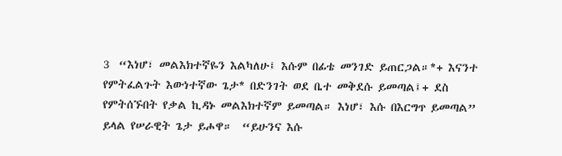3  “እነሆ፣ መልእክተኛዬን እልካለሁ፤ እሱም በፊቴ መንገድ ይጠርጋል።*+ እናንተ የምትፈልጉት እውነተኛው ጌታ* በድንገት ወደ ቤተ መቅደሱ ይመጣል፤+ ደስ የምትሰኙበት የቃል ኪዳኑ መልእክተኛም ይመጣል። እነሆ፣ እሱ በእርግጥ ይመጣል” ይላል የሠራዊት ጌታ ይሖዋ።  “ይሁንና እሱ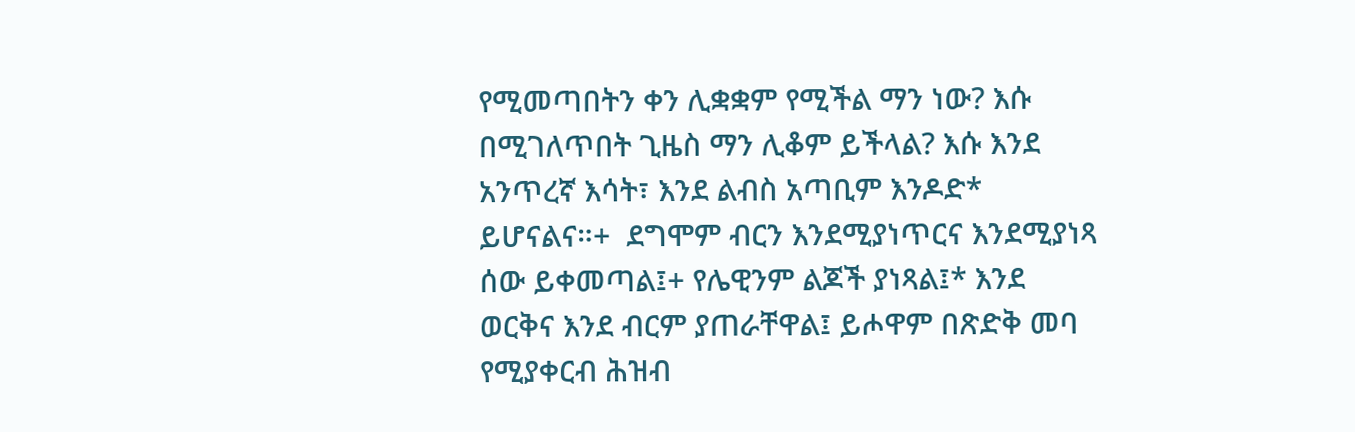የሚመጣበትን ቀን ሊቋቋም የሚችል ማን ነው? እሱ በሚገለጥበት ጊዜስ ማን ሊቆም ይችላል? እሱ እንደ አንጥረኛ እሳት፣ እንደ ልብስ አጣቢም እንዶድ* ይሆናልና።+  ደግሞም ብርን እንደሚያነጥርና እንደሚያነጻ ሰው ይቀመጣል፤+ የሌዊንም ልጆች ያነጻል፤* እንደ ወርቅና እንደ ብርም ያጠራቸዋል፤ ይሖዋም በጽድቅ መባ የሚያቀርብ ሕዝብ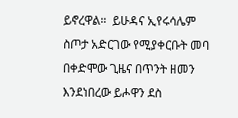ይኖረዋል።  ይሁዳና ኢየሩሳሌም ስጦታ አድርገው የሚያቀርቡት መባ በቀድሞው ጊዜና በጥንት ዘመን እንደነበረው ይሖዋን ደስ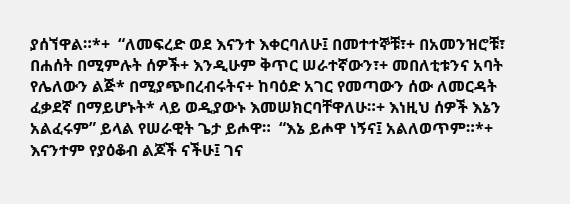ያሰኘዋል።*+  “ለመፍረድ ወደ እናንተ እቀርባለሁ፤ በመተተኞቹ፣+ በአመንዝሮቹ፣ በሐሰት በሚምሉት ሰዎች+ እንዲሁም ቅጥር ሠራተኛውን፣+ መበለቲቱንና አባት የሌለውን ልጅ* በሚያጭበረብሩትና+ ከባዕድ አገር የመጣውን ሰው ለመርዳት ፈቃደኛ በማይሆኑት* ላይ ወዲያውኑ እመሠክርባቸዋለሁ።+ እነዚህ ሰዎች እኔን አልፈሩም” ይላል የሠራዊት ጌታ ይሖዋ።  “እኔ ይሖዋ ነኝና፤ አልለወጥም።*+ እናንተም የያዕቆብ ልጆች ናችሁ፤ ገና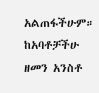አልጠፋችሁም።  ከአባቶቻችሁ ዘመን አንስቶ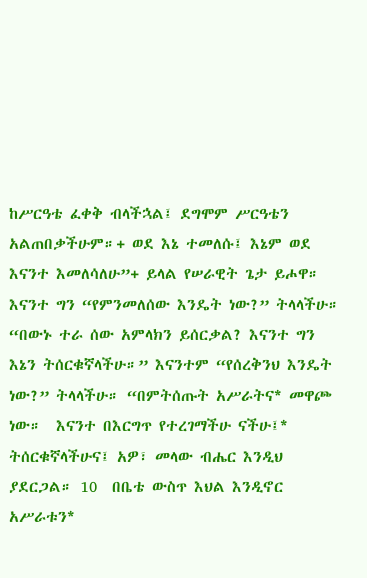ከሥርዓቴ ፈቀቅ ብላችኋል፤ ደግሞም ሥርዓቴን አልጠበቃችሁም።+ ወደ እኔ ተመለሱ፤ እኔም ወደ እናንተ እመለሳለሁ”+ ይላል የሠራዊት ጌታ ይሖዋ። እናንተ ግን “የምንመለሰው እንዴት ነው?” ትላላችሁ።  “በውኑ ተራ ሰው አምላክን ይሰርቃል? እናንተ ግን እኔን ትሰርቁኛላችሁ።” እናንተም “የሰረቅንህ እንዴት ነው?” ትላላችሁ። “በምትሰጡት አሥራትና* መዋጮ ነው።  እናንተ በእርግጥ የተረገማችሁ ናችሁ፤* ትሰርቁኛላችሁና፤ አዎ፣ መላው ብሔር እንዲህ ያደርጋል። 10  በቤቴ ውስጥ እህል እንዲኖር አሥራቱን*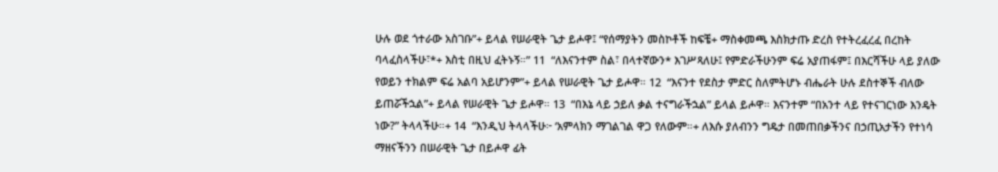ሁሉ ወደ ጎተራው አስገቡ”+ ይላል የሠራዊት ጌታ ይሖዋ፤ “የሰማያትን መስኮቶች ከፍቼ+ ማስቀመጫ እስክታጡ ድረስ የተትረፈረፈ በረከት ባላፈስላችሁ፣*+ እስቲ በዚህ ፈትኑኝ።” 11  “ለእናንተም ስል፣ በላተኛውን* እገሥጻለሁ፤ የምድራችሁንም ፍሬ አያጠፋም፤ በእርሻችሁ ላይ ያለው የወይን ተክልም ፍሬ አልባ አይሆንም”+ ይላል የሠራዊት ጌታ ይሖዋ። 12  “እናንተ የደስታ ምድር ስለምትሆኑ ብሔራት ሁሉ ደስተኞች ብለው ይጠሯችኋል”+ ይላል የሠራዊት ጌታ ይሖዋ። 13  “በእኔ ላይ ኃይለ ቃል ተናግራችኋል” ይላል ይሖዋ። እናንተም “በአንተ ላይ የተናገርነው እንዴት ነው?” ትላላችሁ።+ 14  “እንዲህ ትላላችሁ፦ ‘አምላክን ማገልገል ዋጋ የለውም።+ ለእሱ ያለብንን ግዴታ በመጠበቃችንና በኃጢአታችን የተነሳ ማዘናችንን በሠራዊት ጌታ በይሖዋ ፊት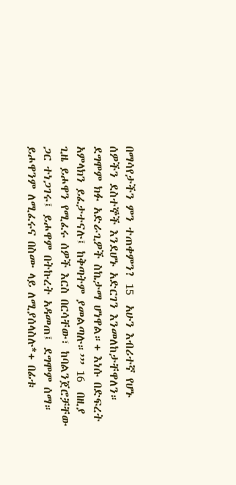በማሳየታችን ምን ተጠቀምን? 15  አሁን እብሪተኛ የሆኑ ሰዎችን ደስተኞች እንደሆኑ አድርገን እንመለከታቸዋለን። ደግሞም ክፉ አድራጊዎች ስኬታማ ሆነዋል።+ እነሱ በድፍረት አምላክን ይፈታተናሉ፤ ከቅጣትም ያመልጣሉ።’” 16  በዚያ ጊዜ ይሖዋን የሚፈሩ ሰዎች እርስ በርሳቸው፣ ከባልንጀሮቻቸው ጋር ተነጋገሩ፤ ይሖዋም በትኩረት አዳመጠ፤ ደግሞም ሰማ። ይሖዋንም ለሚፈሩና በስሙ ላይ ለሚያሰላስሉ*+ በፊቱ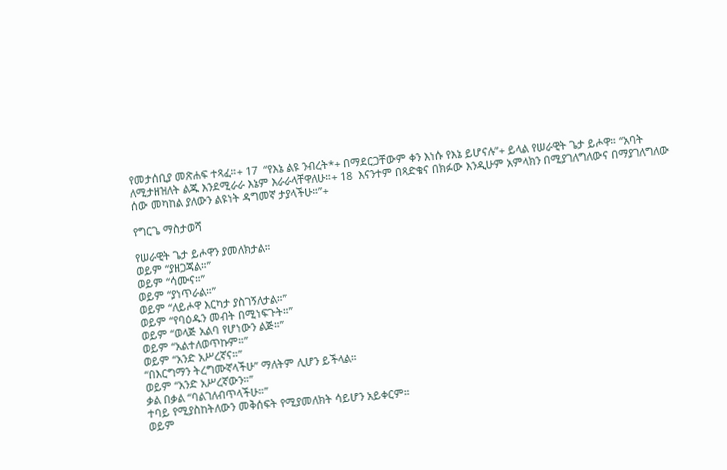የመታሰቢያ መጽሐፍ ተጻፈ።+ 17  “የእኔ ልዩ ንብረት*+ በማደርጋቸውም ቀን እነሱ የእኔ ይሆናሉ”+ ይላል የሠራዊት ጌታ ይሖዋ። “አባት ለሚታዘዝለት ልጁ እንደሚራራ እኔም እራራላቸዋለሁ።+ 18  እናንተም በጻድቁና በክፉው እንዲሁም አምላክን በሚያገለግለውና በማያገለግለው ሰው መካከል ያለውን ልዩነት ዳግመኛ ታያላችሁ።”+

የግርጌ ማስታወሻ

የሠራዊት ጌታ ይሖዋን ያመለክታል።
ወይም “ያዘጋጃል።”
ወይም “ሳሙና።”
ወይም “ያነጥራል።”
ወይም “ለይሖዋ እርካታ ያስገኝለታል።”
ወይም “የባዕዱን መብት በሚነፍጉት።”
ወይም “ወላጅ አልባ የሆነውን ልጅ።”
ወይም “አልተለወጥኩም።”
ወይም “አንድ አሥረኛና።”
“በእርግማን ትረግሙኛላችሁ” ማለትም ሊሆን ይችላል።
ወይም “አንድ አሥረኛውን።”
ቃል በቃል “ባልገለብጥላችሁ።”
ተባይ የሚያስከትለውን መቅሰፍት የሚያመለክት ሳይሆን አይቀርም።
ወይም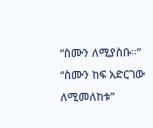“ስሙን ለሚያስቡ።” “ስሙን ከፍ አድርገው ለሚመለከቱ”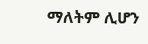ማለትም ሊሆን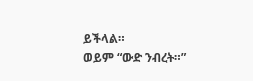ይችላል።
ወይም “ውድ ንብረት።”